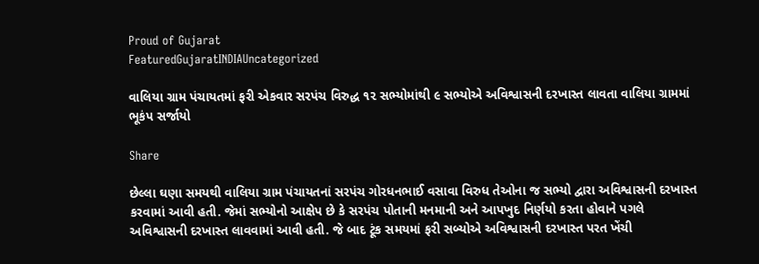Proud of Gujarat
FeaturedGujaratINDIAUncategorized

વાલિયા ગ્રામ પંચાયતમાં ફરી એકવાર સરપંચ વિરુદ્ધ ૧૨ સભ્યોમાંથી ૯ સભ્યોએ અવિશ્વાસની દરખાસ્ત લાવતા વાલિયા ગ્રામમાં ભૂકંપ સર્જાયો

Share

છેલ્લા ઘણા સમયથી વાલિયા ગ્રામ પંચાયતનાં સરપંચ ગોરધનભાઈ વસાવા વિરુધ તેઓના જ સભ્યો દ્વારા અવિશ્વાસની દરખાસ્ત કરવામાં આવી હતી. જેમાં સભ્યોનો આક્ષેપ છે કે સરપંચ પોતાની મનમાની અને આપખુદ નિર્ણયો કરતા હોવાને પગલે અવિશ્વાસની દરખાસ્ત લાવવામાં આવી હતી. જે બાદ ટૂંક સમયમાં ફરી સબ્યોએ અવિશ્વાસની દરખાસ્ત પરત ખેંચી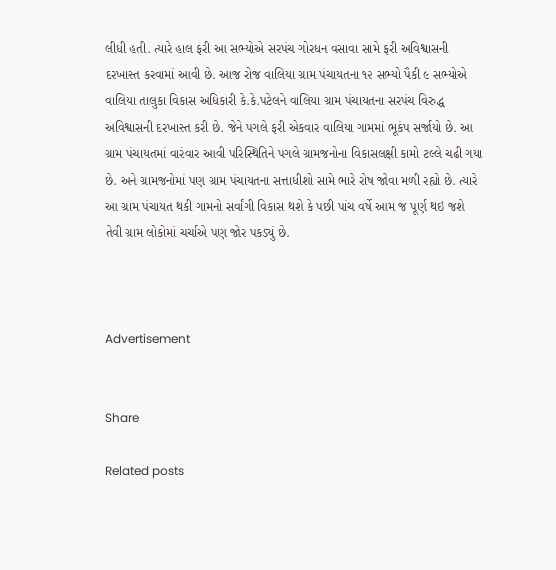લીધી હતી. ત્યારે હાલ ફરી આ સભ્યોએ સરપંચ ગોરધન વસાવા સામે ફરી અવિશ્વાસની દરખાસ્ત કરવામાં આવી છે. આજ રોજ વાલિયા ગ્રામ પંચાયતના ૧૨ સભ્યો પૈકી ૯ સભ્યોએ વાલિયા તાલુકા વિકાસ અધિકારી કે.કે.પટેલને વાલિયા ગ્રામ પંચાયતના સરપંચ વિરુદ્ધ અવિશ્વાસની દરખાસ્ત કરી છે. જેને પગલે ફરી એકવાર વાલિયા ગામમાં ભૂકંપ સર્જાયો છે. આ ગ્રામ પંચાયતમાં વારંવાર આવી પરિસ્થિતિને પગલે ગ્રામજનોના વિકાસલક્ષી કામો ટલ્લે ચઢી ગયા છે. અને ગ્રામજનોમાં પણ ગ્રામ પંચાયતના સત્તાધીશો સામે ભારે રોષ જોવા મળી રહ્યો છે. ત્યારે આ ગ્રામ પંચાયત થકી ગામનો સર્વાંગી વિકાસ થશે કે પછી પાંચ વર્ષે આમ જ પૂર્ણ થઇ જશે તેવી ગ્રામ લોકોમાં ચર્ચાએ પણ જોર પકડ્યું છે.



Advertisement


Share

Related posts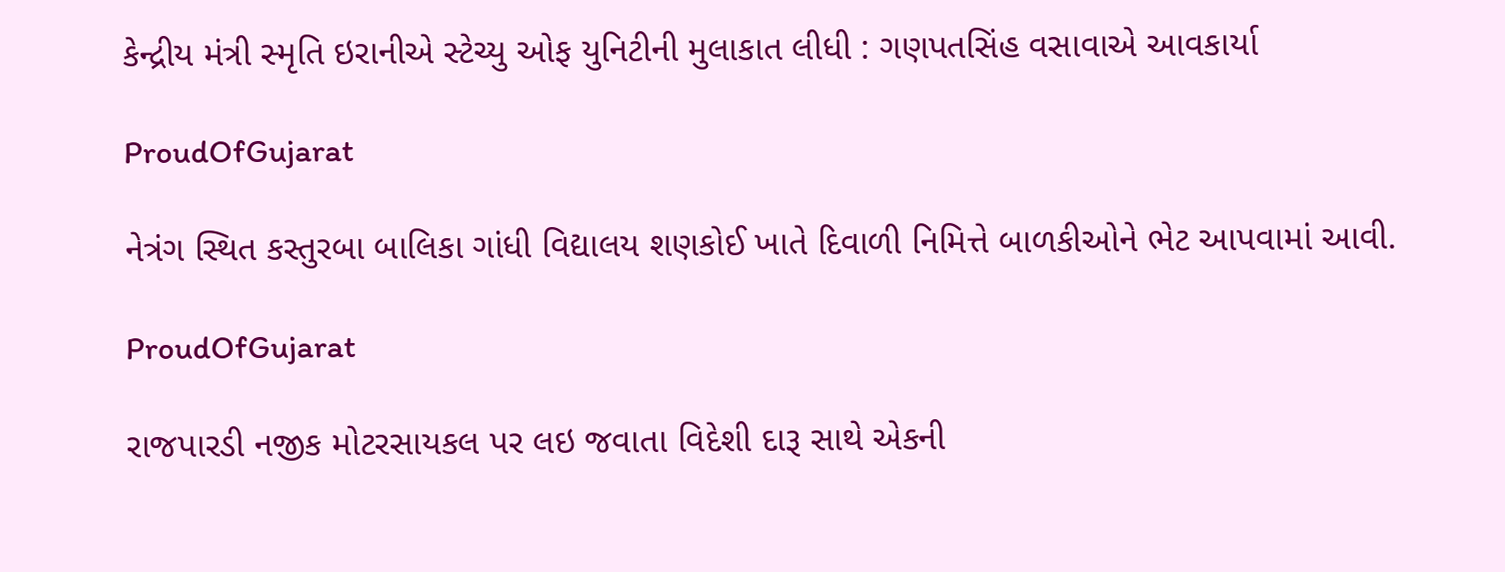કેન્દ્રીય મંત્રી સ્મૃતિ ઇરાનીએ સ્ટેચ્યુ ઓફ યુનિટીની મુલાકાત લીધી : ગણપતસિંહ વસાવાએ આવકાર્યા

ProudOfGujarat

નેત્રંગ સ્થિત કસ્તુરબા બાલિકા ગાંધી વિદ્યાલય શણકોઈ ખાતે દિવાળી નિમિત્તે બાળકીઓને ભેટ આપવામાં આવી.

ProudOfGujarat

રાજપારડી નજીક મોટરસાયકલ પર લઇ જવાતા વિદેશી દારૂ સાથે એકની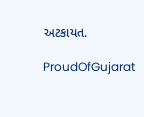અટકાયત.

ProudOfGujarat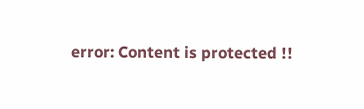error: Content is protected !!